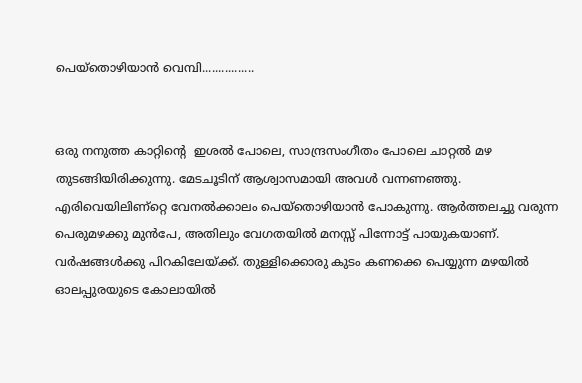പെയ്തൊഴിയാന്‍ വെമ്പി................


ഒരു നനുത്ത കാറ്റിന്റെ  ഇശല്‍ പോലെ, സാന്ദ്രസംഗീതം പോലെ ചാറ്റല്‍ മഴ തുടങ്ങിയിരിക്കുന്നു. മേടചൂടിന്‌ ആശ്വാസമായി അവള്‍ വന്നണഞ്ഞു. എരിവെയിലിണ്റ്റെ വേനല്‍ക്കാലം പെയ്തൊഴിയാന്‍ പോകുന്നു. ആര്‍ത്തലച്ചു വരുന്ന പെരുമഴക്കു മുന്‍പേ, അതിലും വേഗതയില്‍ മനസ്സ്‌ പിന്നോട്ട്‌ പായുകയാണ്‌. വര്‍ഷങ്ങള്‍ക്കു പിറകിലേയ്ക്ക്‌. തുള്ളിക്കൊരു കുടം കണക്കെ പെയ്യുന്ന മഴയില്‍ ഓലപ്പുരയുടെ കോലായില്‍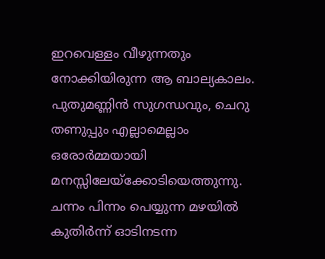ഇറവെള്ളം വീഴുന്നതും നോക്കിയിരുന്ന ആ ബാല്യകാലം. പുതുമണ്ണിന്‍ സുഗന്ധവും, ചെറു തണുപ്പും എല്ലാമെല്ലാം ഒരോര്‍മ്മയായി മനസ്സിലേയ്ക്കോടിയെത്തുന്നു. ചന്നം പിന്നം പെയ്യുന്ന മഴയില്‍ കുതിര്‍ന്ന്‌ ഓടിനടന്ന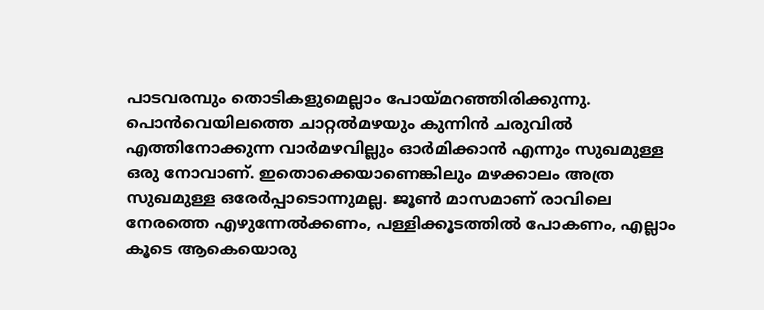പാടവരമ്പും തൊടികളുമെല്ലാം പോയ്മറഞ്ഞിരിക്കുന്നു. പൊന്‍വെയിലത്തെ ചാറ്റല്‍മഴയും കുന്നിന്‍ ചരുവില്‍ എത്തിനോക്കുന്ന വാര്‍മഴവില്ലും ഓര്‍മിക്കാന്‍ എന്നും സുഖമുള്ള ഒരു നോവാണ്‌. ഇതൊക്കെയാണെങ്കിലും മഴക്കാലം അത്ര സുഖമുള്ള ഒരേര്‍പ്പാടൊന്നുമല്ല. ജൂണ്‍ മാസമാണ്‌ രാവിലെ നേരത്തെ എഴുന്നേല്‍ക്കണം, പള്ളിക്കൂടത്തില്‍ പോകണം, എല്ലാം കൂടെ ആകെയൊരു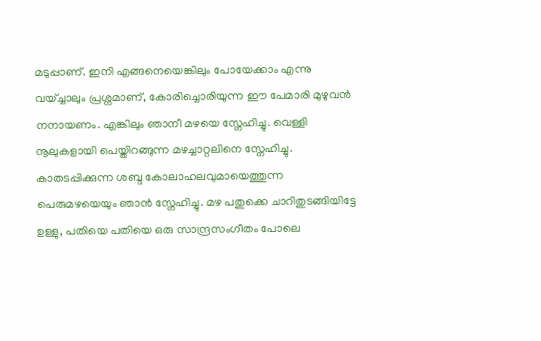മടുപ്പാണ്‌. ഇനി എങ്ങനെയെങ്കിലും പോയേക്കാം എന്നു വയ്ച്ചാലും പ്രശ്നമാണ്‌, കോരിച്ചൊരിയുന്ന ഈ പേമാരി മുഴുവന്‍ നനായണം. എങ്കിലും ഞാനീ മഴയെ സ്നേഹിച്ചു. വെള്ളി നൂലുകളായി പെയ്തിറങ്ങുന്ന മഴച്ചാറ്റലിനെ സ്നേഹിച്ചു. കാതടപ്പിക്കുന്ന ശബ്ദ കോലാഹലവുമായെത്തുന്ന പെരുമഴയെയും ഞാന്‍ സ്നേഹിച്ചു. മഴ പതുക്കെ ചാറിതുടങ്ങിയിട്ടേ ഉള്ളു, പതിയെ പതിയെ ഒരു സാന്ദ്രസംഗീതം പോലെ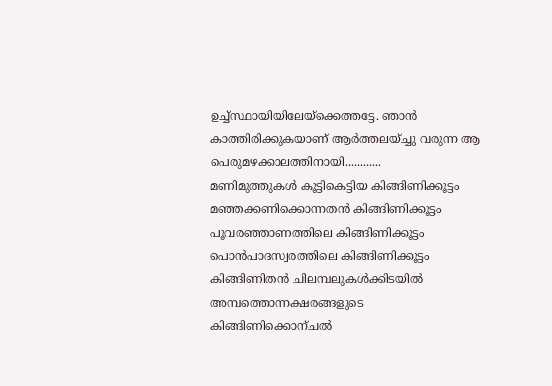ഉച്ച്സ്ഥായിയിലേയ്ക്കെത്തട്ടേ. ഞാന്‍ കാത്തിരിക്കുകയാണ്‌ ആര്‍ത്തലയ്ച്ചു വരുന്ന ആ പെരുമഴക്കാലത്തിനായി............
മണിമുത്തുകള്‍ കൂട്ടികെട്ടിയ കിങ്ങിണിക്കൂട്ടം
മഞ്ഞക്കണിക്കൊന്നതന്‍ കിങ്ങിണിക്കൂട്ടം
പൂവരഞ്ഞാണത്തിലെ കിങ്ങിണിക്കൂട്ടം
പൊന്‍പാദസ്വരത്തിലെ കിങ്ങിണിക്കൂട്ടം
കിങ്ങിണിതന്‍ ചിലമ്പലുകള്‍ക്കിടയില്‍
അമ്പത്തൊന്നക്ഷരങ്ങളുടെ കിങ്ങിണിക്കൊന്ചല്‍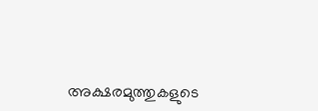അക്ഷരമുത്തുകളുടെ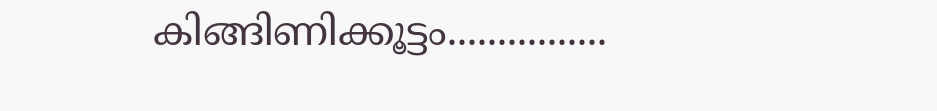കിങ്ങിണിക്കൂട്ടം................